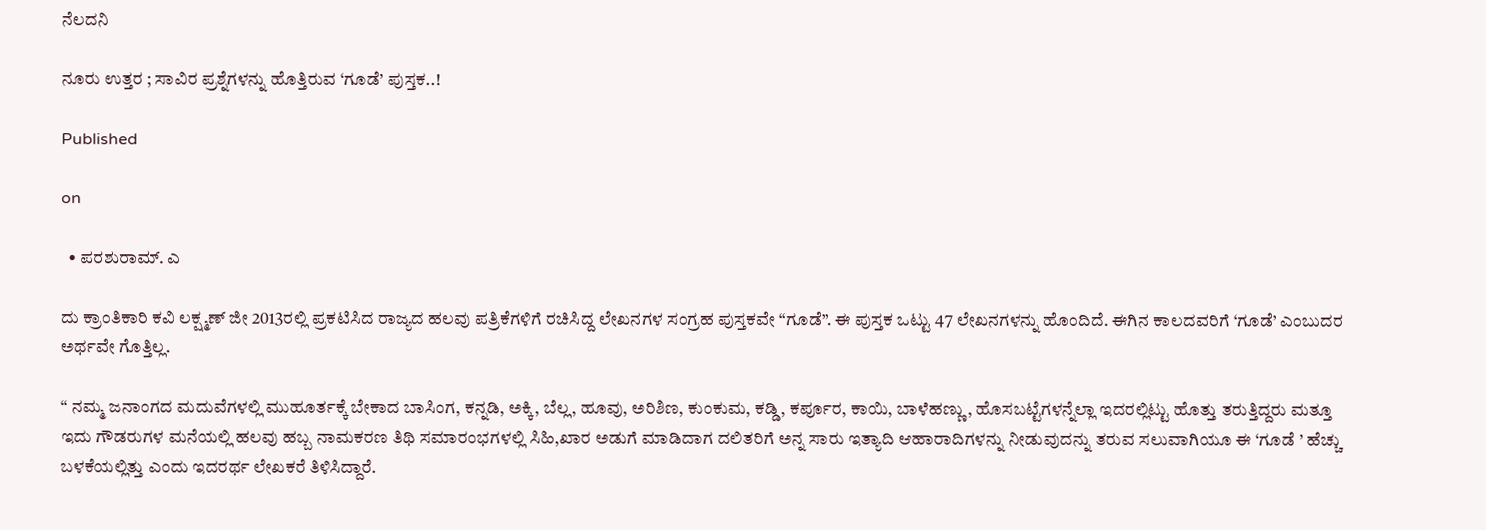ನೆಲದನಿ

ನೂರು ಉತ್ತರ ; ಸಾವಿರ ಪ್ರಶ್ನೆಗಳನ್ನು ಹೊತ್ತಿರುವ ‘ಗೂಡೆ’ ಪುಸ್ತಕ..!

Published

on

  • ಪರಶುರಾಮ್. ಎ

ದು ಕ್ರಾಂತಿಕಾರಿ ಕವಿ ಲಕ್ಷ್ಮಣ್ ಜೀ 2013ರಲ್ಲಿ ಪ್ರಕಟಿಸಿದ ರಾಜ್ಯದ ಹಲವು ಪತ್ರಿಕೆಗಳಿಗೆ ರಚಿಸಿದ್ದ ಲೇಖನಗಳ ಸಂಗ್ರಹ ಪುಸ್ತಕವೇ “ಗೂಡೆ”. ಈ ಪುಸ್ತಕ ಒಟ್ಟು 47 ಲೇಖನಗಳನ್ನು ಹೊಂದಿದೆ. ಈಗಿನ ಕಾಲದವರಿಗೆ ‘ಗೂಡೆ’ ಎಂಬುದರ ಅರ್ಥವೇ ಗೊತ್ತಿಲ್ಲ.

“ ನಮ್ಮ ಜನಾಂಗದ ಮದುವೆಗಳಲ್ಲಿ ಮುಹೂರ್ತಕ್ಕೆ ಬೇಕಾದ ಬಾಸಿಂಗ, ಕನ್ನಡಿ, ಅಕ್ಕಿ, ಬೆಲ್ಲ, ಹೂವು, ಅರಿಶಿಣ, ಕುಂಕುಮ, ಕಡ್ಡಿ, ಕರ್ಪೂರ, ಕಾಯಿ, ಬಾಳೆಹಣ್ಣು, ಹೊಸಬಟ್ಟೆಗಳನ್ನೆಲ್ಲಾ ಇದರಲ್ಲಿಟ್ಟು ಹೊತ್ತು ತರುತ್ತಿದ್ದರು ಮತ್ತೂ ಇದು ಗೌಡರುಗಳ ಮನೆಯಲ್ಲಿ ಹಲವು ಹಬ್ಬ ನಾಮಕರಣ ತಿಥಿ ಸಮಾರಂಭಗಳಲ್ಲಿ ಸಿಹಿ,ಖಾರ ಅಡುಗೆ ಮಾಡಿದಾಗ ದಲಿತರಿಗೆ ಅನ್ನ ಸಾರು ಇತ್ಯಾದಿ ಆಹಾರಾದಿಗಳನ್ನು ನೀಡುವುದನ್ನು ತರುವ ಸಲುವಾಗಿಯೂ ಈ ‘ಗೂಡೆ ’ ಹೆಚ್ಚು ಬಳಕೆಯಲ್ಲಿತ್ತು ಎಂದು ಇದರರ್ಥ ಲೇಖಕರೆ ತಿಳಿಸಿದ್ದಾರೆ.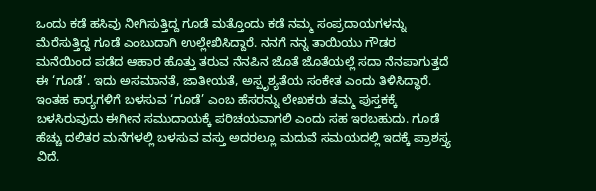ಒಂದು ಕಡೆ ಹಸಿವು ನೀಗಿಸುತ್ತಿದ್ದ ಗೂಡೆ ಮತ್ತೊಂದು ಕಡೆ ನಮ್ಮ ಸಂಪ್ರದಾಯಗಳನ್ನು ಮೆರೆಸುತ್ತಿದ್ದ ಗೂಡೆ ಎಂಬುದಾಗಿ ಉಲ್ಲೇಖಿಸಿದ್ದಾರೆ. ನನಗೆ ನನ್ನ ತಾಯಿಯು ಗೌಡರ ಮನೆಯಿಂದ ಪಡೆದ ಆಹಾರ ಹೊತ್ತು ತರುವ ನೆನಪಿನ ಜೊತೆ ಜೊತೆಯಲ್ಲೆ ಸದಾ ನೆನಪಾಗುತ್ತದೆ ಈ ‘ಗೂಡೆ’. ಇದು ಅಸಮಾನತೆ, ಜಾತೀಯತೆ, ಅಸ್ಪೃಶ್ಯತೆಯ ಸಂಕೇತ ಎಂದು ತಿಳಿಸಿದ್ಧಾರೆ. ಇಂತಹ ಕಾರ‍್ಯಗಳಿಗೆ ಬಳಸುವ ‘ಗೂಡೆ’ ಎಂಬ ಹೆಸರನ್ನು ಲೇಖಕರು ತಮ್ಮ ಪುಸ್ತಕಕ್ಕೆ ಬಳಸಿರುವುದು ಈಗೀನ ಸಮುದಾಯಕ್ಕೆ ಪರಿಚಯವಾಗಲಿ ಎಂದು ಸಹ ಇರಬಹುದು. ಗೂಡೆ ಹೆಚ್ಚು ದಲಿತರ ಮನೆಗಳಲ್ಲಿ ಬಳಸುವ ವಸ್ತು ಅದರಲ್ಲೂ ಮದುವೆ ಸಮಯದಲ್ಲಿ ಇದಕ್ಕೆ ಪ್ರಾಶಸ್ತ್ಯ ವಿದೆ.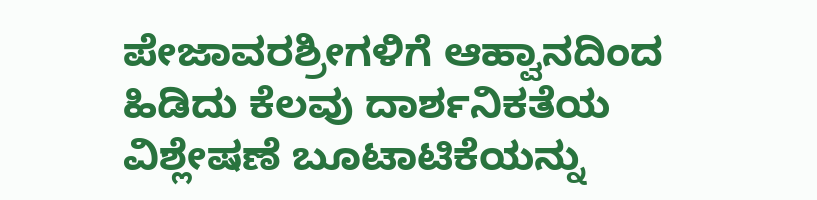ಪೇಜಾವರಶ್ರೀಗಳಿಗೆ ಆಹ್ವಾನದಿಂದ ಹಿಡಿದು ಕೆಲವು ದಾರ್ಶನಿಕತೆಯ ವಿಶ್ಲೇಷಣೆ ಬೂಟಾಟಿಕೆಯನ್ನು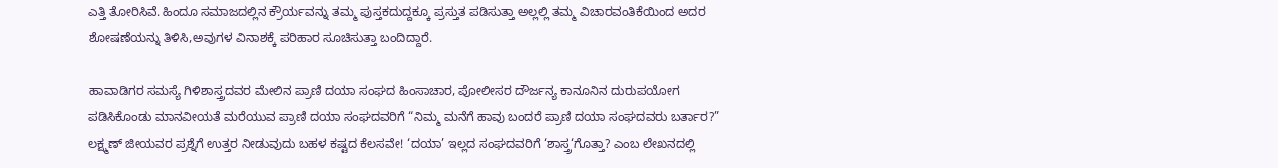ಎತ್ತಿ ತೋರಿಸಿವೆ. ಹಿಂದೂ ಸಮಾಜದಲ್ಲಿನ ಕ್ರೌರ್ಯವನ್ನು ತಮ್ಮ ಪುಸ್ತಕದುದ್ದಕ್ಕೂ ಪ್ರಸ್ತುತ ಪಡಿಸುತ್ತಾ ಅಲ್ಲಲ್ಲಿ ತಮ್ಮ ವಿಚಾರವಂತಿಕೆಯಿಂದ ಅದರ ಶೋಷಣೆಯನ್ನು ತಿಳಿಸಿ,ಅವುಗಳ ವಿನಾಶಕ್ಕೆ ಪರಿಹಾರ ಸೂಚಿಸುತ್ತಾ ಬಂದಿದ್ದಾರೆ.

ಹಾವಾಡಿಗರ ಸಮಸ್ಯೆ ಗಿಳಿಶಾಸ್ತ್ರದವರ ಮೇಲಿನ ಪ್ರಾಣಿ ದಯಾ ಸಂಘದ ಹಿಂಸಾಚಾರ, ಪೋಲೀಸರ ದೌರ್ಜನ್ಯ ಕಾನೂನಿನ ದುರುಪಯೋಗ ಪಡಿಸಿಕೊಂಡು ಮಾನವೀಯತೆ ಮರೆಯುವ ಪ್ರಾಣಿ ದಯಾ ಸಂಘದವರಿಗೆ “ನಿಮ್ಮ ಮನೆಗೆ ಹಾವು ಬಂದರೆ ಪ್ರಾಣಿ ದಯಾ ಸಂಘದವರು ಬರ್ತಾರ?” ಲಕ್ಷ್ಮಣ್ ಜೀಯವರ ಪ್ರಶ್ನೆಗೆ ಉತ್ತರ ನೀಡುವುದು ಬಹಳ ಕಷ್ಟದ ಕೆಲಸವೇ! ‘ದಯಾ’ ಇಲ್ಲದ ಸಂಘದವರಿಗೆ ‘ಶಾಸ್ತ್ರ‘ಗೊತ್ತಾ? ಎಂಬ ಲೇಖನದಲ್ಲಿ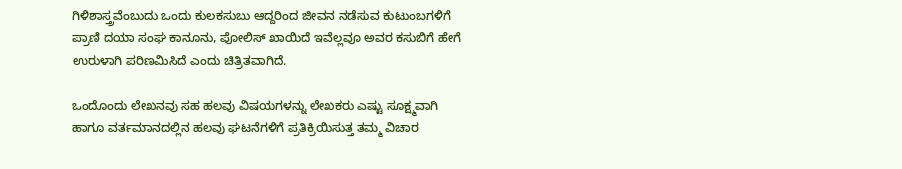ಗಿಳಿಶಾಸ್ತ್ರವೆಂಬುದು ಒಂದು ಕುಲಕಸುಬು ಆದ್ದರಿಂದ ಜೀವನ ನಡೆಸುವ ಕುಟುಂಬಗಳಿಗೆ ಪ್ರಾಣಿ ದಯಾ ಸಂಘ ಕಾನೂನು, ಪೋಲಿಸ್ ಖಾಯಿದೆ ಇವೆಲ್ಲವೂ ಅವರ ಕಸುಬಿಗೆ ಹೇಗೆ ಉರುಳಾಗಿ ಪರಿಣಮಿಸಿದೆ ಎಂದು ಚಿತ್ರಿತವಾಗಿದೆ.

ಒಂದೊಂದು ಲೇಖನವು ಸಹ ಹಲವು ವಿಷಯಗಳನ್ನು ಲೇಖಕರು ಎಷ್ಟು ಸೂಕ್ಷ್ಮವಾಗಿ ಹಾಗೂ ವರ್ತಮಾನದಲ್ಲಿನ ಹಲವು ಘಟನೆಗಳಿಗೆ ಪ್ರತಿಕ್ರಿಯಿಸುತ್ತ ತಮ್ಮ ವಿಚಾರ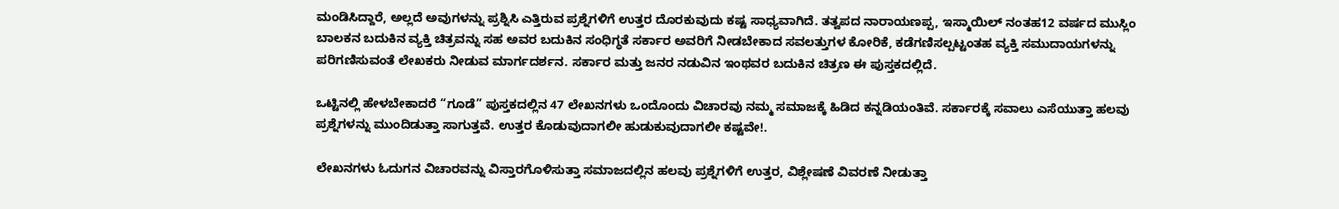ಮಂಡಿಸಿದ್ದಾರೆ, ಅಲ್ಲದೆ ಅವುಗಳನ್ನು ಪ್ರಶ್ನಿಸಿ ಎತ್ತಿರುವ ಪ್ರಶ್ನೆಗಳಿಗೆ ಉತ್ತರ ದೊರಕುವುದು ಕಷ್ಟ ಸಾಧ್ಯವಾಗಿದೆ. ತತ್ವಪದ ನಾರಾಯಣಪ್ಪ, ಇಸ್ಮಾಯಿಲ್ ನಂತಹ12 ವರ್ಷದ ಮುಸ್ಲಿಂ ಬಾಲಕನ ಬದುಕಿನ ವ್ಯಕ್ತಿ ಚಿತ್ರವನ್ನು ಸಹ ಅವರ ಬದುಕಿನ ಸಂಧಿಗ್ಧತೆ ಸರ್ಕಾರ ಅವರಿಗೆ ನೀಡಬೇಕಾದ ಸವಲತ್ತುಗಳ ಕೋರಿಕೆ, ಕಡೆಗಣಿಸಲ್ಪಟ್ಟಂತಹ ವ್ಯಕ್ತಿ ಸಮುದಾಯಗಳನ್ನು ಪರಿಗಣಿಸುವಂತೆ ಲೇಖಕರು ನೀಡುವ ಮಾರ್ಗದರ್ಶನ. ಸರ್ಕಾರ ಮತ್ತು ಜನರ ನಡುವಿನ ಇಂಥವರ ಬದುಕಿನ ಚಿತ್ರಣ ಈ ಪುಸ್ತಕದಲ್ಲಿದೆ.

ಒಟ್ಟಿನಲ್ಲಿ ಹೇಳಬೇಕಾದರೆ “ಗೂಡೆ” ಪುಸ್ತಕದಲ್ಲಿನ 47 ಲೇಖನಗಳು ಒಂದೊಂದು ವಿಚಾರವು ನಮ್ಮ ಸಮಾಜಕ್ಕೆ ಹಿಡಿದ ಕನ್ನಡಿಯಂತಿವೆ. ಸರ್ಕಾರಕ್ಕೆ ಸವಾಲು ಎಸೆಯುತ್ತಾ ಹಲವು ಪ್ರಶ್ನೆಗಳನ್ನು ಮುಂದಿಡುತ್ತಾ ಸಾಗುತ್ತವೆ. ಉತ್ತರ ಕೊಡುವುದಾಗಲೀ ಹುಡುಕುವುದಾಗಲೀ ಕಷ್ಟವೇ!.

ಲೇಖನಗಳು ಓದುಗನ ವಿಚಾರವನ್ನು ವಿಸ್ತಾರಗೊಳಿಸುತ್ತಾ ಸಮಾಜದಲ್ಲಿನ ಹಲವು ಪ್ರಶ್ನೆಗಳಿಗೆ ಉತ್ತರ, ವಿಶ್ಲೇಷಣೆ ವಿವರಣೆ ನೀಡುತ್ತಾ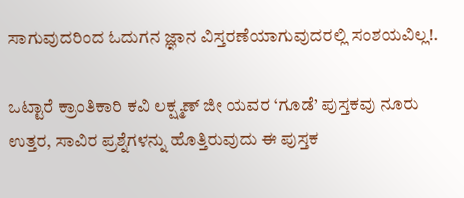ಸಾಗುವುದರಿಂದ ಓದುಗನ ಜ್ಞಾನ ವಿಸ್ತರಣೆಯಾಗುವುದರಲ್ಲಿ ಸಂಶಯವಿಲ್ಲ!.

ಒಟ್ಟಾರೆ ಕ್ರಾಂತಿಕಾರಿ ಕವಿ ಲಕ್ಷ್ಮಣ್ ಜೀ ಯವರ ‘ಗೂಡೆ’ ಪುಸ್ತಕವು ನೂರು ಉತ್ತರ, ಸಾವಿರ ಪ್ರಶ್ನೆಗಳನ್ನು ಹೊತ್ತಿರುವುದು ಈ ಪುಸ್ತಕ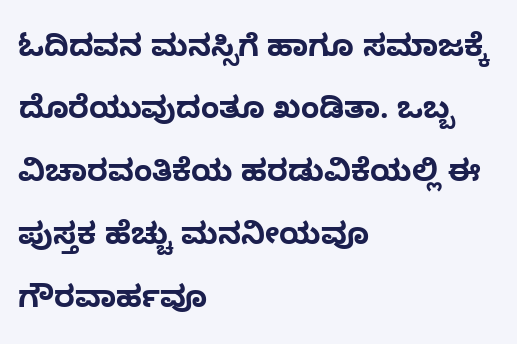ಓದಿದವನ ಮನಸ್ಸಿಗೆ ಹಾಗೂ ಸಮಾಜಕ್ಕೆ ದೊರೆಯುವುದಂತೂ ಖಂಡಿತಾ. ಒಬ್ಬ ವಿಚಾರವಂತಿಕೆಯ ಹರಡುವಿಕೆಯಲ್ಲಿ ಈ ಪುಸ್ತಕ ಹೆಚ್ಚು ಮನನೀಯವೂ ಗೌರವಾರ್ಹವೂ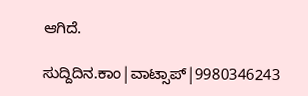ಆಗಿದೆ.

ಸುದ್ದಿದಿನ.ಕಾಂ|ವಾಟ್ಸಾಪ್|9980346243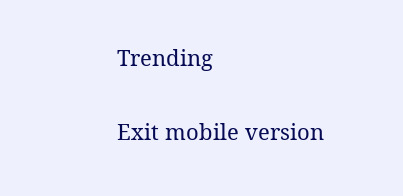Trending

Exit mobile version